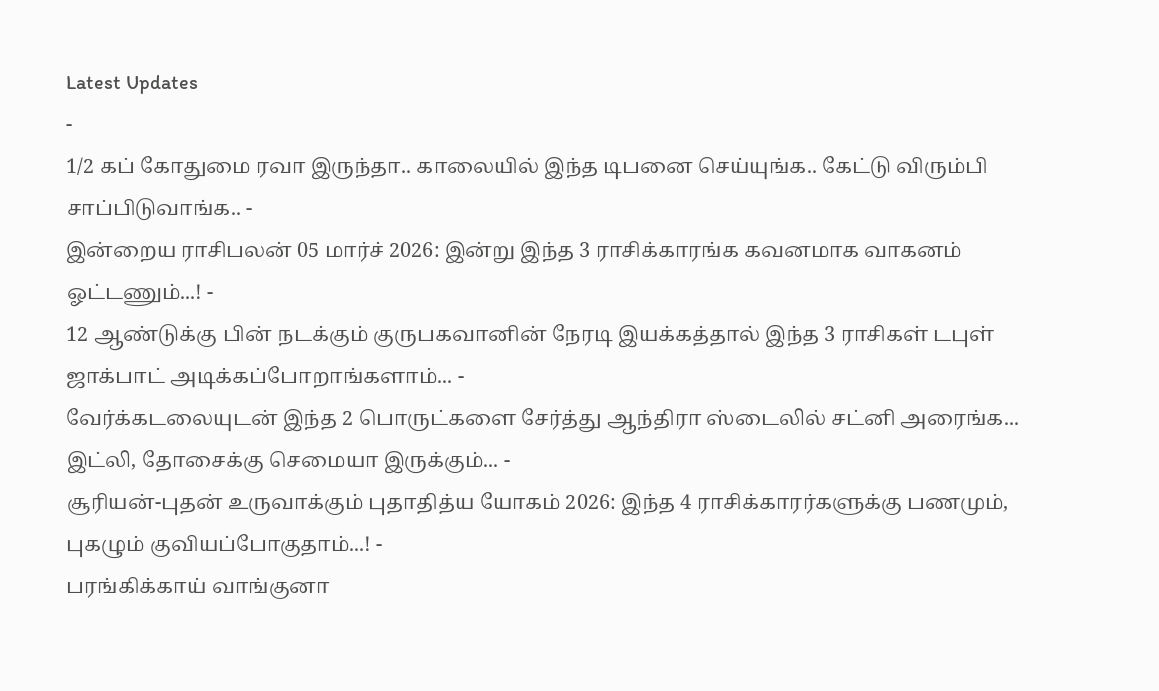Latest Updates
-
1/2 கப் கோதுமை ரவா இருந்தா.. காலையில் இந்த டிபனை செய்யுங்க.. கேட்டு விரும்பி சாப்பிடுவாங்க.. -
இன்றைய ராசிபலன் 05 மார்ச் 2026: இன்று இந்த 3 ராசிக்காரங்க கவனமாக வாகனம் ஓட்டணும்...! -
12 ஆண்டுக்கு பின் நடக்கும் குருபகவானின் நேரடி இயக்கத்தால் இந்த 3 ராசிகள் டபுள் ஜாக்பாட் அடிக்கப்போறாங்களாம்... -
வேர்க்கடலையுடன் இந்த 2 பொருட்களை சேர்த்து ஆந்திரா ஸ்டைலில் சட்னி அரைங்க... இட்லி, தோசைக்கு செமையா இருக்கும்... -
சூரியன்-புதன் உருவாக்கும் புதாதித்ய யோகம் 2026: இந்த 4 ராசிக்காரர்களுக்கு பணமும், புகழும் குவியப்போகுதாம்...! -
பரங்கிக்காய் வாங்குனா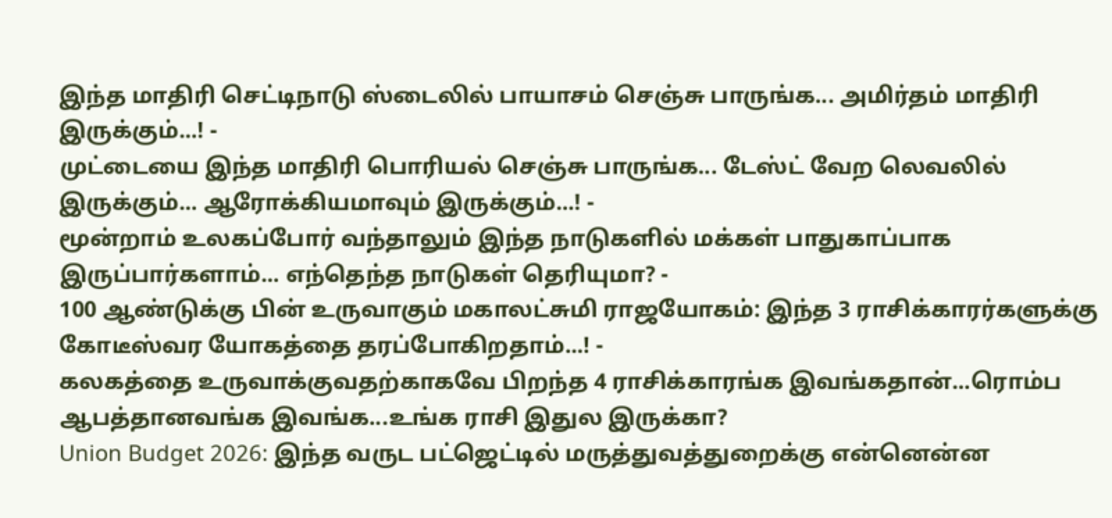இந்த மாதிரி செட்டிநாடு ஸ்டைலில் பாயாசம் செஞ்சு பாருங்க... அமிர்தம் மாதிரி இருக்கும்...! -
முட்டையை இந்த மாதிரி பொரியல் செஞ்சு பாருங்க... டேஸ்ட் வேற லெவலில் இருக்கும்... ஆரோக்கியமாவும் இருக்கும்...! -
மூன்றாம் உலகப்போர் வந்தாலும் இந்த நாடுகளில் மக்கள் பாதுகாப்பாக இருப்பார்களாம்... எந்தெந்த நாடுகள் தெரியுமா? -
100 ஆண்டுக்கு பின் உருவாகும் மகாலட்சுமி ராஜயோகம்: இந்த 3 ராசிக்காரர்களுக்கு கோடீஸ்வர யோகத்தை தரப்போகிறதாம்...! -
கலகத்தை உருவாக்குவதற்காகவே பிறந்த 4 ராசிக்காரங்க இவங்கதான்...ரொம்ப ஆபத்தானவங்க இவங்க...உங்க ராசி இதுல இருக்கா?
Union Budget 2026: இந்த வருட பட்ஜெட்டில் மருத்துவத்துறைக்கு என்னென்ன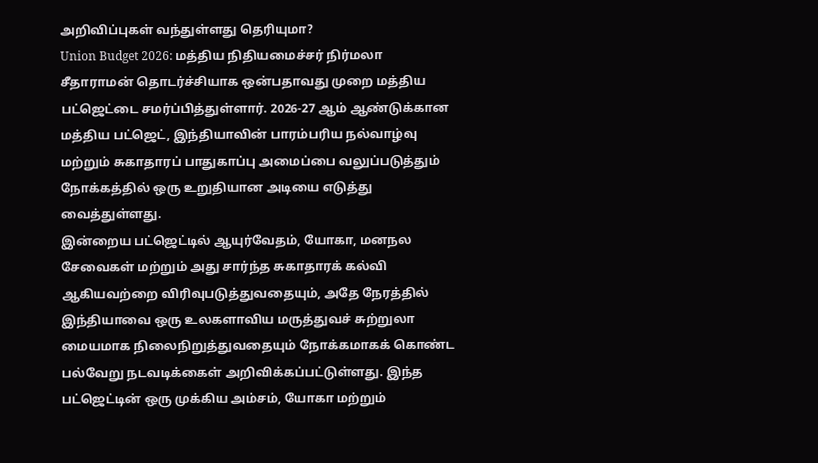அறிவிப்புகள் வந்துள்ளது தெரியுமா?
Union Budget 2026: மத்திய நிதியமைச்சர் நிர்மலா சீதாராமன் தொடர்ச்சியாக ஒன்பதாவது முறை மத்திய பட்ஜெட்டை சமர்ப்பித்துள்ளார். 2026-27 ஆம் ஆண்டுக்கான மத்திய பட்ஜெட், இந்தியாவின் பாரம்பரிய நல்வாழ்வு மற்றும் சுகாதாரப் பாதுகாப்பு அமைப்பை வலுப்படுத்தும் நோக்கத்தில் ஒரு உறுதியான அடியை எடுத்து வைத்துள்ளது.
இன்றைய பட்ஜெட்டில் ஆயுர்வேதம், யோகா, மனநல சேவைகள் மற்றும் அது சார்ந்த சுகாதாரக் கல்வி ஆகியவற்றை விரிவுபடுத்துவதையும், அதே நேரத்தில் இந்தியாவை ஒரு உலகளாவிய மருத்துவச் சுற்றுலா மையமாக நிலைநிறுத்துவதையும் நோக்கமாகக் கொண்ட பல்வேறு நடவடிக்கைள் அறிவிக்கப்பட்டுள்ளது. இந்த பட்ஜெட்டின் ஒரு முக்கிய அம்சம், யோகா மற்றும்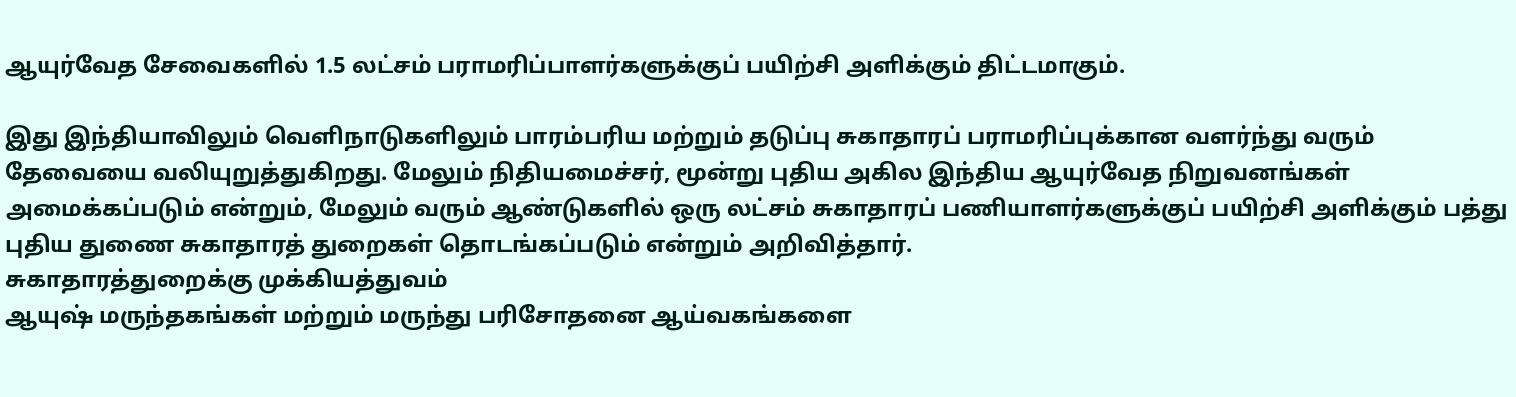ஆயுர்வேத சேவைகளில் 1.5 லட்சம் பராமரிப்பாளர்களுக்குப் பயிற்சி அளிக்கும் திட்டமாகும்.

இது இந்தியாவிலும் வெளிநாடுகளிலும் பாரம்பரிய மற்றும் தடுப்பு சுகாதாரப் பராமரிப்புக்கான வளர்ந்து வரும் தேவையை வலியுறுத்துகிறது. மேலும் நிதியமைச்சர், மூன்று புதிய அகில இந்திய ஆயுர்வேத நிறுவனங்கள் அமைக்கப்படும் என்றும், மேலும் வரும் ஆண்டுகளில் ஒரு லட்சம் சுகாதாரப் பணியாளர்களுக்குப் பயிற்சி அளிக்கும் பத்து புதிய துணை சுகாதாரத் துறைகள் தொடங்கப்படும் என்றும் அறிவித்தார்.
சுகாதாரத்துறைக்கு முக்கியத்துவம்
ஆயுஷ் மருந்தகங்கள் மற்றும் மருந்து பரிசோதனை ஆய்வகங்களை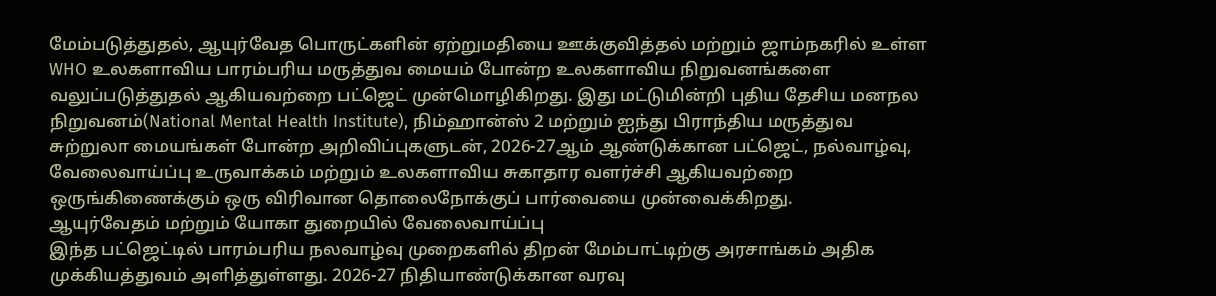மேம்படுத்துதல், ஆயுர்வேத பொருட்களின் ஏற்றுமதியை ஊக்குவித்தல் மற்றும் ஜாம்நகரில் உள்ள WHO உலகளாவிய பாரம்பரிய மருத்துவ மையம் போன்ற உலகளாவிய நிறுவனங்களை வலுப்படுத்துதல் ஆகியவற்றை பட்ஜெட் முன்மொழிகிறது. இது மட்டுமின்றி புதிய தேசிய மனநல நிறுவனம்(National Mental Health Institute), நிம்ஹான்ஸ் 2 மற்றும் ஐந்து பிராந்திய மருத்துவ சுற்றுலா மையங்கள் போன்ற அறிவிப்புகளுடன், 2026-27ஆம் ஆண்டுக்கான பட்ஜெட், நல்வாழ்வு, வேலைவாய்ப்பு உருவாக்கம் மற்றும் உலகளாவிய சுகாதார வளர்ச்சி ஆகியவற்றை ஒருங்கிணைக்கும் ஒரு விரிவான தொலைநோக்குப் பார்வையை முன்வைக்கிறது.
ஆயுர்வேதம் மற்றும் யோகா துறையில் வேலைவாய்ப்பு
இந்த பட்ஜெட்டில் பாரம்பரிய நலவாழ்வு முறைகளில் திறன் மேம்பாட்டிற்கு அரசாங்கம் அதிக முக்கியத்துவம் அளித்துள்ளது. 2026-27 நிதியாண்டுக்கான வரவு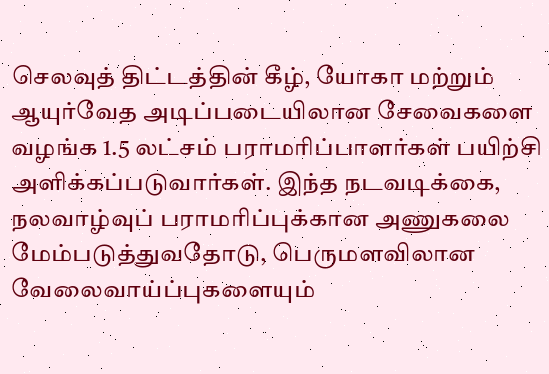செலவுத் திட்டத்தின் கீழ், யோகா மற்றும் ஆயுர்வேத அடிப்படையிலான சேவைகளை வழங்க 1.5 லட்சம் பராமரிப்பாளர்கள் பயிற்சி அளிக்கப்படுவார்கள். இந்த நடவடிக்கை, நலவாழ்வுப் பராமரிப்புக்கான அணுகலை மேம்படுத்துவதோடு, பெருமளவிலான வேலைவாய்ப்புகளையும்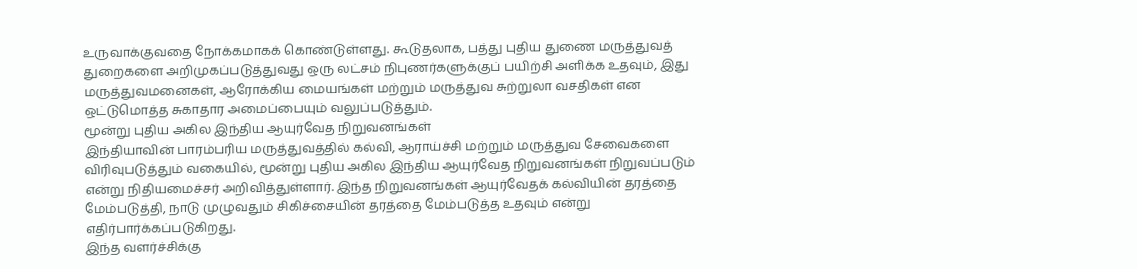உருவாக்குவதை நோக்கமாகக் கொண்டுள்ளது. கூடுதலாக, பத்து புதிய துணை மருத்துவத் துறைகளை அறிமுகப்படுத்துவது ஒரு லட்சம் நிபுணர்களுக்குப் பயிற்சி அளிக்க உதவும், இது மருத்துவமனைகள், ஆரோக்கிய மையங்கள் மற்றும் மருத்துவ சுற்றுலா வசதிகள் என ஒட்டுமொத்த சுகாதார அமைப்பையும் வலுப்படுத்தும்.
மூன்று புதிய அகில இந்திய ஆயுர்வேத நிறுவனங்கள்
இந்தியாவின் பாரம்பரிய மருத்துவத்தில் கல்வி, ஆராய்ச்சி மற்றும் மருத்துவ சேவைகளை விரிவுபடுத்தும் வகையில், மூன்று புதிய அகில இந்திய ஆயுர்வேத நிறுவனங்கள் நிறுவப்படும் என்று நிதியமைச்சர் அறிவித்துள்ளார். இந்த நிறுவனங்கள் ஆயுர்வேதக் கல்வியின் தரத்தை மேம்படுத்தி, நாடு முழுவதும் சிகிச்சையின் தரத்தை மேம்படுத்த உதவும் என்று எதிர்பார்க்கப்படுகிறது.
இந்த வளர்ச்சிக்கு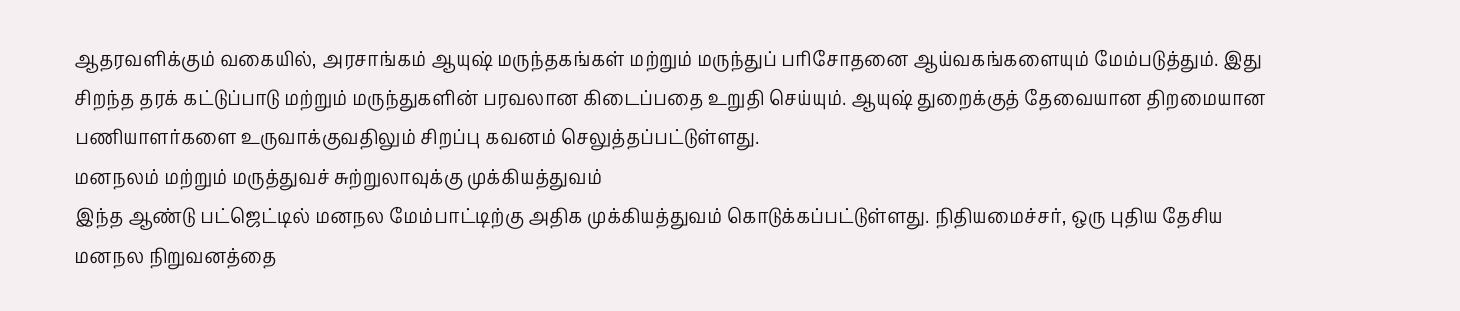ஆதரவளிக்கும் வகையில், அரசாங்கம் ஆயுஷ் மருந்தகங்கள் மற்றும் மருந்துப் பரிசோதனை ஆய்வகங்களையும் மேம்படுத்தும். இது சிறந்த தரக் கட்டுப்பாடு மற்றும் மருந்துகளின் பரவலான கிடைப்பதை உறுதி செய்யும். ஆயுஷ் துறைக்குத் தேவையான திறமையான பணியாளர்களை உருவாக்குவதிலும் சிறப்பு கவனம் செலுத்தப்பட்டுள்ளது.
மனநலம் மற்றும் மருத்துவச் சுற்றுலாவுக்கு முக்கியத்துவம்
இந்த ஆண்டு பட்ஜெட்டில் மனநல மேம்பாட்டிற்கு அதிக முக்கியத்துவம் கொடுக்கப்பட்டுள்ளது. நிதியமைச்சர், ஒரு புதிய தேசிய மனநல நிறுவனத்தை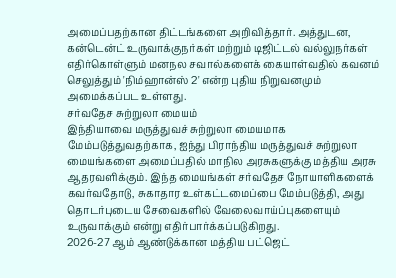அமைப்பதற்கான திட்டங்களை அறிவித்தார். அத்துடன, கன்டென்ட் உருவாக்குநர்கள் மற்றும் டிஜிட்டல் வல்லுநர்கள் எதிர்கொள்ளும் மனநல சவால்களைக் கையாள்வதில் கவனம் செலுத்தும் 'நிம்ஹான்ஸ் 2' என்ற புதிய நிறுவனமும் அமைக்கப்பட உள்ளது.
சர்வதேச சுற்றுலா மையம்
இந்தியாவை மருத்துவச் சுற்றுலா மையமாக மேம்படுத்துவதற்காக, ஐந்து பிராந்திய மருத்துவச் சுற்றுலா மையங்களை அமைப்பதில் மாநில அரசுகளுக்கு மத்திய அரசு ஆதரவளிக்கும். இந்த மையங்கள் சர்வதேச நோயாளிகளைக் கவர்வதோடு, சுகாதார உள்கட்டமைப்பை மேம்படுத்தி, அது தொடர்புடைய சேவைகளில் வேலைவாய்ப்புகளையும் உருவாக்கும் என்று எதிர்பார்க்கப்படுகிறது.
2026-27 ஆம் ஆண்டுக்கான மத்திய பட்ஜெட்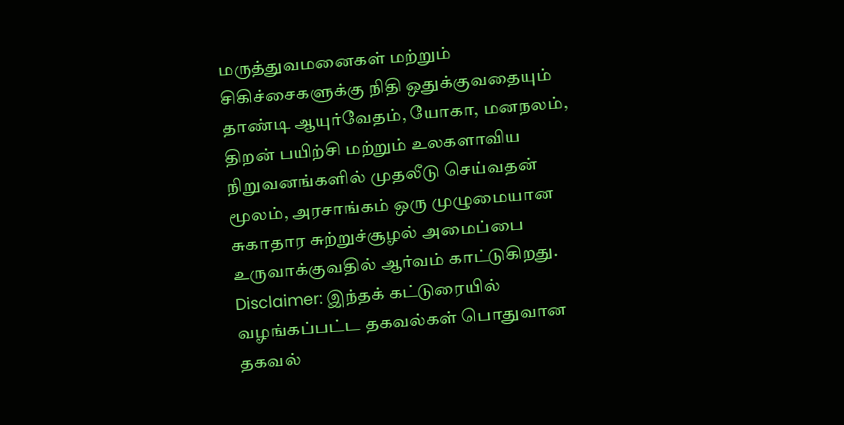மருத்துவமனைகள் மற்றும் சிகிச்சைகளுக்கு நிதி ஒதுக்குவதையும் தாண்டி ஆயுர்வேதம், யோகா, மனநலம், திறன் பயிற்சி மற்றும் உலகளாவிய நிறுவனங்களில் முதலீடு செய்வதன் மூலம், அரசாங்கம் ஒரு முழுமையான சுகாதார சுற்றுச்சூழல் அமைப்பை உருவாக்குவதில் ஆர்வம் காட்டுகிறது.
Disclaimer: இந்தக் கட்டுரையில் வழங்கப்பட்ட தகவல்கள் பொதுவான தகவல்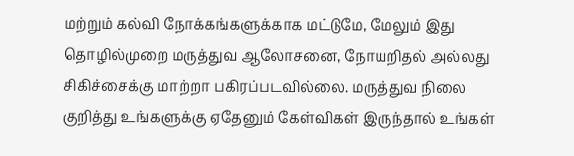மற்றும் கல்வி நோக்கங்களுக்காக மட்டுமே, மேலும் இது தொழில்முறை மருத்துவ ஆலோசனை, நோயறிதல் அல்லது சிகிச்சைக்கு மாற்றா பகிரப்படவில்லை. மருத்துவ நிலை குறித்து உங்களுக்கு ஏதேனும் கேள்விகள் இருந்தால் உங்கள்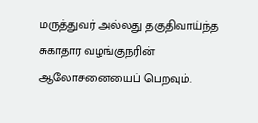மருத்துவர் அல்லது தகுதிவாய்ந்த சுகாதார வழங்குநரின் ஆலோசனையைப் பெறவும்.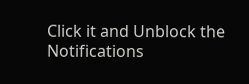Click it and Unblock the Notifications